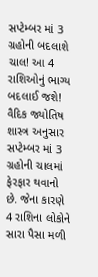સપ્ટેમ્બર માં 3 ગ્રહોની બદલાશે ચાલ! આ 4 રાશિઓનું ભાગ્ય બદલાઈ જશે!
વૈદિક જ્યોતિષ શાસ્ત્ર અનુસાર સપ્ટેમ્બર માં 3 ગ્રહોની ચાલમાં ફેરફાર થવાનો છે. જેના કારણે 4 રાશિના લોકોને સારા પૈસા મળી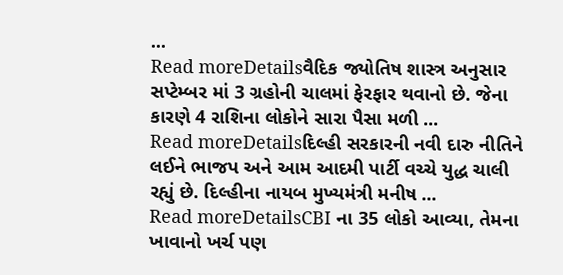...
Read moreDetailsવૈદિક જ્યોતિષ શાસ્ત્ર અનુસાર સપ્ટેમ્બર માં 3 ગ્રહોની ચાલમાં ફેરફાર થવાનો છે. જેના કારણે 4 રાશિના લોકોને સારા પૈસા મળી ...
Read moreDetailsદિલ્હી સરકારની નવી દારુ નીતિને લઈને ભાજપ અને આમ આદમી પાર્ટી વચ્ચે યુદ્ધ ચાલી રહ્યું છે. દિલ્હીના નાયબ મુખ્યમંત્રી મનીષ ...
Read moreDetailsCBI ના 35 લોકો આવ્યા, તેમના ખાવાનો ખર્ચ પણ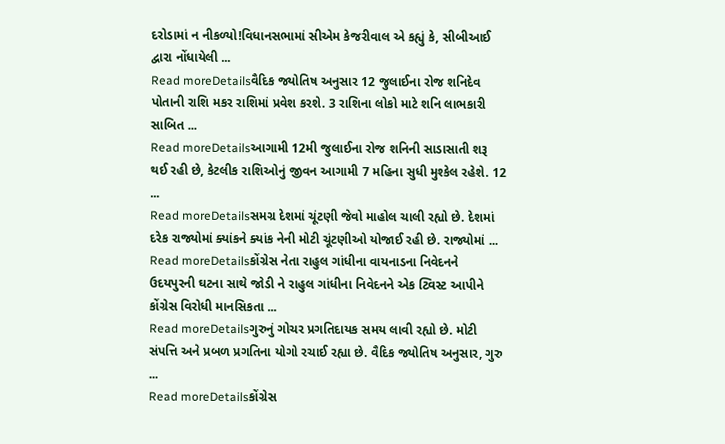દરોડામાં ન નીકળ્યો!વિધાનસભામાં સીએમ કેજરીવાલ એ કહ્યું કે, સીબીઆઈ દ્વારા નોંધાયેલી ...
Read moreDetailsવૈદિક જ્યોતિષ અનુસાર 12 જુલાઈના રોજ શનિદેવ પોતાની રાશિ મકર રાશિમાં પ્રવેશ કરશે. 3 રાશિના લોકો માટે શનિ લાભકારી સાબિત ...
Read moreDetailsઆગામી 12મી જુલાઈના રોજ શનિની સાડાસાતી શરૂ થઈ રહી છે, કેટલીક રાશિઓનું જીવન આગામી 7 મહિના સુધી મુશ્કેલ રહેશે. 12 ...
Read moreDetailsસમગ્ર દેશમાં ચૂંટણી જેવો માહોલ ચાલી રહ્યો છે. દેશમાં દરેક રાજ્યોમાં ક્યાંકને ક્યાંક નેની મોટી ચૂંટણીઓ યોજાઈ રહી છે. રાજ્યોમાં ...
Read moreDetailsકોંગ્રેસ નેતા રાહુલ ગાંધીના વાયનાડના નિવેદનને ઉદયપુરની ઘટના સાથે જોડી ને રાહુલ ગાંધીના નિવેદનને એક ટ્વિસ્ટ આપીને કોંગ્રેસ વિરોધી માનસિકતા ...
Read moreDetailsગુરુનું ગોચર પ્રગતિદાયક સમય લાવી રહ્યો છે. મોટી સંપત્તિ અને પ્રબળ પ્રગતિના યોગો રચાઈ રહ્યા છે. વૈદિક જ્યોતિષ અનુસાર, ગુરુ ...
Read moreDetailsકોંગ્રેસ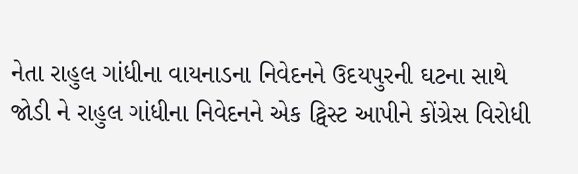નેતા રાહુલ ગાંધીના વાયનાડના નિવેદનને ઉદયપુરની ઘટના સાથે જોડી ને રાહુલ ગાંધીના નિવેદનને એક ટ્વિસ્ટ આપીને કોંગ્રેસ વિરોધી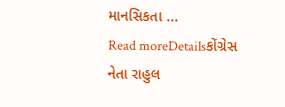માનસિકતા ...
Read moreDetailsકોંગ્રેસ નેતા રાહુલ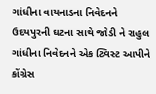ગાંધીના વાયનાડના નિવેદનને ઉદયપુરની ઘટના સાથે જોડી ને રાહુલ ગાંધીના નિવેદનને એક ટ્વિસ્ટ આપીને કોંગ્રેસ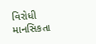વિરોધી માનસિકતા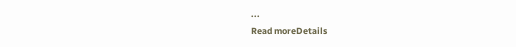...
Read moreDetails